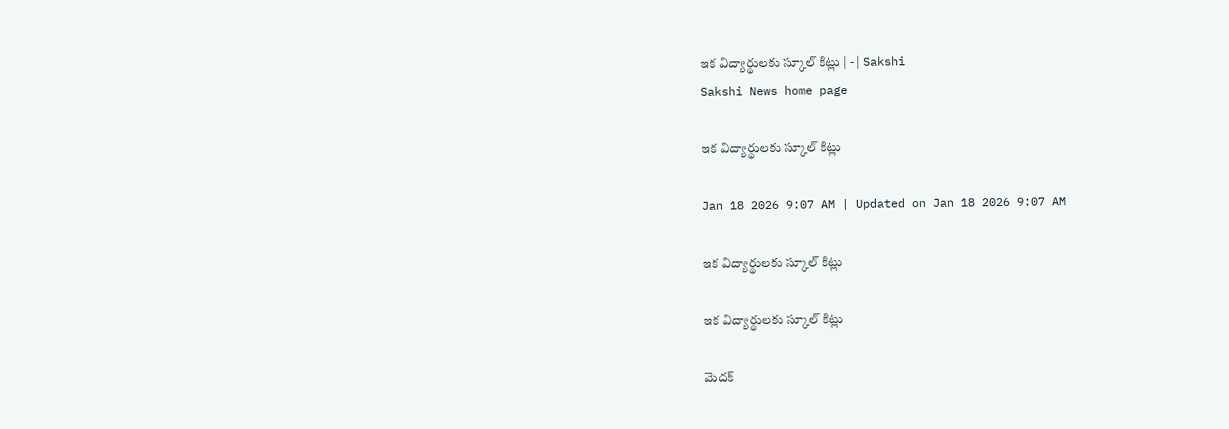ఇక విద్యార్థులకు స్కూల్‌ కిట్లు | - | Sakshi
Sakshi News home page

ఇక విద్యార్థులకు స్కూల్‌ కిట్లు

Jan 18 2026 9:07 AM | Updated on Jan 18 2026 9:07 AM

ఇక విద్యార్థులకు స్కూల్‌ కిట్లు

ఇక విద్యార్థులకు స్కూల్‌ కిట్లు

మెదక్‌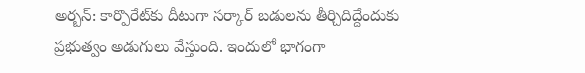అర్బన్‌: కార్పొరేట్‌కు దీటుగా సర్కార్‌ బడులను తీర్చిదిద్దేందుకు ప్రభుత్వం అడుగులు వేస్తుంది. ఇందులో భాగంగా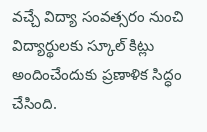వచ్చే విద్యా సంవత్సరం నుంచి విద్యార్థులకు స్కూల్‌ కిట్లు అందించేందుకు ప్రణాళిక సిద్ధం చేసింది.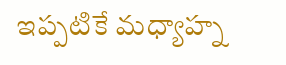ఇప్పటికే మధ్యాహ్న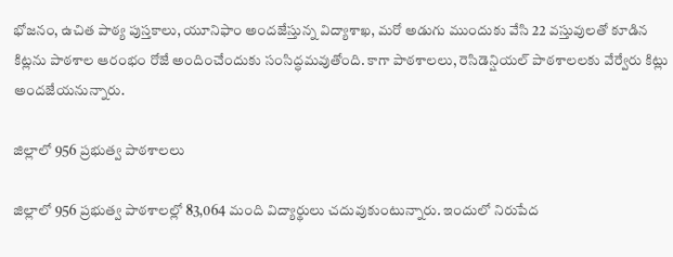భోజనం, ఉచిత పాఠ్య పుస్తకాలు, యూనిఫాం అందజేస్తున్న విద్యాశాఖ, మరో అడుగు ముందుకు వేసి 22 వస్తువులతో కూడిన కిట్లను పాఠశాల ఆరంభం రోజే అందించేందుకు సంసిద్ధమవుతోంది. కాగా పాఠశాలలు, రెసిడెన్షియల్‌ పాఠశాలలకు వేర్వేరు కిట్లు అందజేయనున్నారు.

జిల్లాలో 956 ప్రభుత్వ పాఠశాలలు

జిల్లాలో 956 ప్రభుత్వ పాఠశాలల్లో 83,064 మంది విద్యార్థులు చదువుకుంటున్నారు. ఇందులో నిరుపేద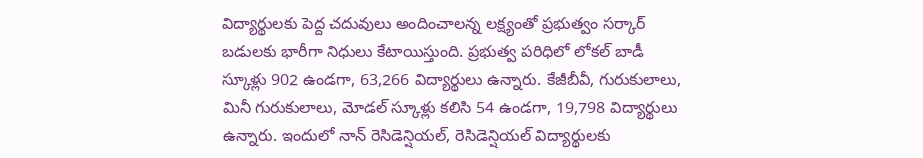విద్యార్థులకు పెద్ద చదువులు అందించాలన్న లక్ష్యంతో ప్రభుత్వం సర్కార్‌ బడులకు భారీగా నిధులు కేటాయిస్తుంది. ప్రభుత్వ పరిధిలో లోకల్‌ బాడీ స్కూళ్లు 902 ఉండగా, 63,266 విద్యార్థులు ఉన్నారు. కేజీబీవీ, గురుకులాలు, మినీ గురుకులాలు, మోడల్‌ స్కూళ్లు కలిసి 54 ఉండగా, 19,798 విద్యార్థులు ఉన్నారు. ఇందులో నాన్‌ రెసిడెన్షియల్‌, రెసిడెన్షియల్‌ విద్యార్థులకు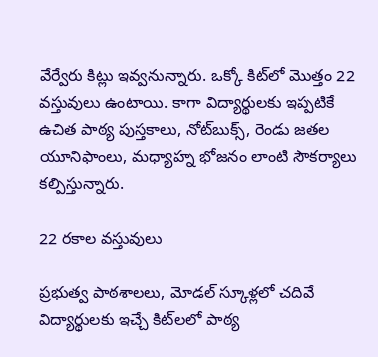వేర్వేరు కిట్లు ఇవ్వనున్నారు. ఒక్కో కిట్‌లో మొత్తం 22 వస్తువులు ఉంటాయి. కాగా విద్యార్థులకు ఇప్పటికే ఉచిత పాఠ్య పుస్తకాలు, నోట్‌బుక్స్‌, రెండు జతల యూనిఫాంలు, మధ్యాహ్న భోజనం లాంటి సౌకర్యాలు కల్పిస్తున్నారు.

22 రకాల వస్తువులు

ప్రభుత్వ పాఠశాలలు, మోడల్‌ స్కూళ్లలో చదివే విద్యార్థులకు ఇచ్చే కిట్‌లలో పాఠ్య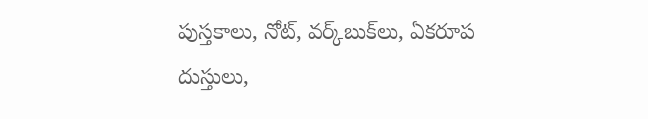పుస్తకాలు, నోట్‌, వర్క్‌బుక్‌లు, ఏకరూప దుస్తులు,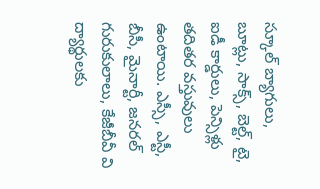స్కూల్‌ బ్యాగులు, బూట్లు, సాక్స్‌, బెల్ట్‌, టై, ఐడీ కార్డులు, పెన్సిళ్లు తదితర వస్తువులు ఉంటాయి. ఎస్సీ, ఎస్టీ, బీసీ, మైనార్టీ, జనరల్‌ గురుకులాలు, కేజీబీవీ వి ద్యార్థులకు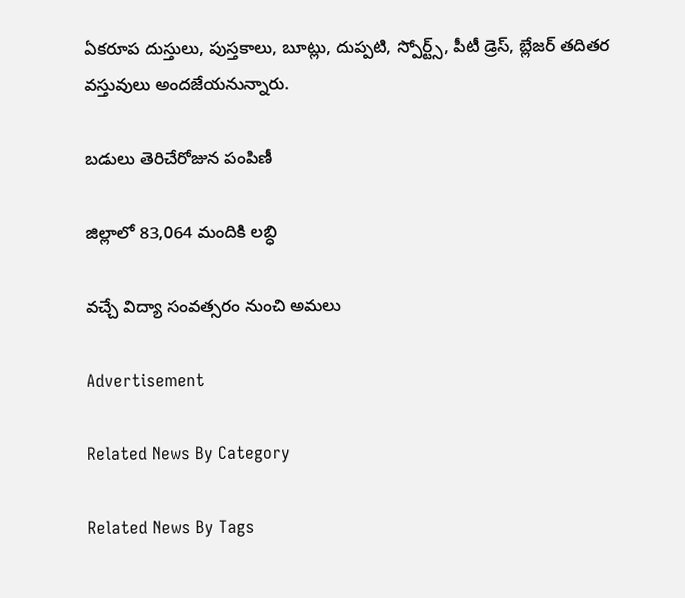ఏకరూప దుస్తులు, పుస్తకాలు, బూట్లు, దుప్పటి, స్పోర్ట్స్‌, పీటీ డ్రెస్‌, బ్లేజర్‌ తదితర వస్తువులు అందజేయనున్నారు.

బడులు తెరిచేరోజున పంపిణీ

జిల్లాలో 83,064 మందికి లబ్ధి

వచ్చే విద్యా సంవత్సరం నుంచి అమలు

Advertisement

Related News By Category

Related News By Tags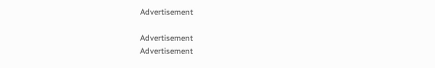Advertisement

Advertisement
Advertisement